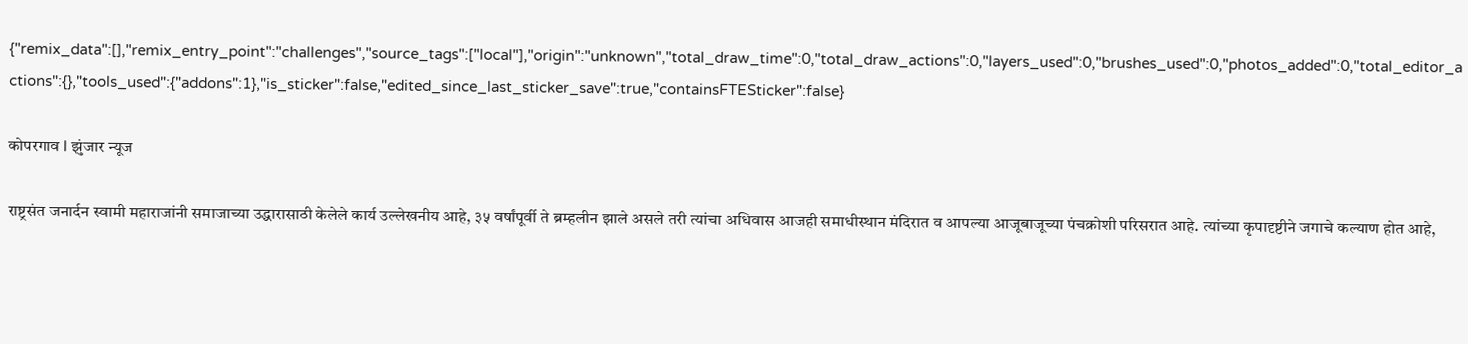{"remix_data":[],"remix_entry_point":"challenges","source_tags":["local"],"origin":"unknown","total_draw_time":0,"total_draw_actions":0,"layers_used":0,"brushes_used":0,"photos_added":0,"total_editor_actions":{},"tools_used":{"addons":1},"is_sticker":false,"edited_since_last_sticker_save":true,"containsFTESticker":false}

कोपरगाव l झुंजार न्यूज

राष्ट्रसंत जनार्दन स्वामी महाराजांनी समाजाच्या उद्धारासाठी केलेले कार्य उल्लेखनीय आहे, ३५ वर्षांपूर्वी ते ब्रम्हलीन झाले असले तरी त्यांचा अधिवास आजही समाधीस्थान मंदिरात व आपल्या आजूबाजूच्या पंचक्रोशी परिसरात आहे. त्यांच्या कृपादृष्टीने जगाचे कल्याण होत आहे,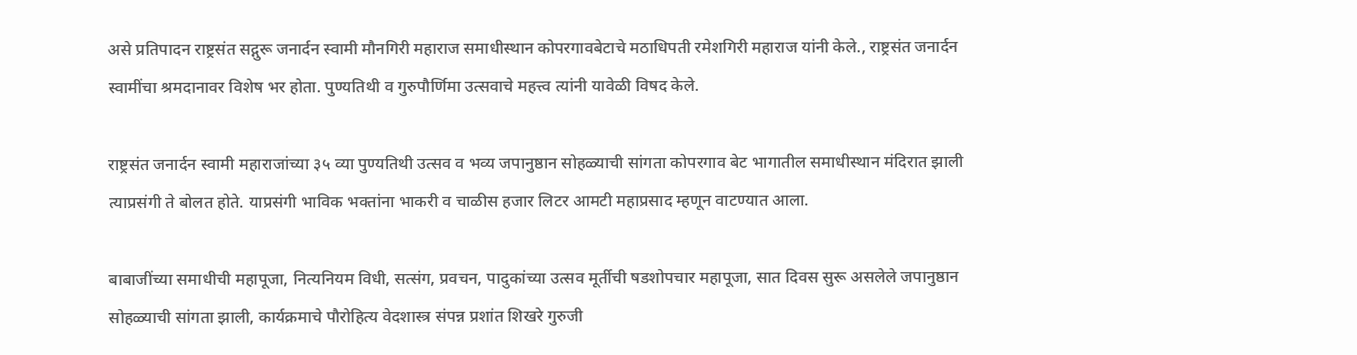असे प्रतिपादन राष्ट्रसंत सद्गुरू जनार्दन स्वामी मौनगिरी महाराज समाधीस्थान कोपरगावबेटाचे मठाधिपती रमेशगिरी महाराज यांनी केले., राष्ट्रसंत जनार्दन स्वामींचा श्रमदानावर विशेष भर होता. पुण्यतिथी व गुरुपौर्णिमा उत्सवाचे महत्त्व त्यांनी यावेळी विषद केले.

राष्ट्रसंत जनार्दन स्वामी महाराजांच्या ३५ व्या पुण्यतिथी उत्सव व भव्य जपानुष्ठान सोहळ्याची सांगता कोपरगाव बेट भागातील समाधीस्थान मंदिरात झाली त्याप्रसंगी ते बोलत होते. याप्रसंगी भाविक भक्तांना भाकरी व चाळीस हजार लिटर आमटी महाप्रसाद म्हणून वाटण्यात आला.

बाबाजींच्या समाधीची महापूजा, नित्यनियम विधी, सत्संग, प्रवचन, पादुकांच्या उत्सव मूर्तीची षडशोपचार महापूजा, सात दिवस सुरू असलेले जपानुष्ठान सोहळ्याची सांगता झाली, कार्यक्रमाचे पौरोहित्य वेदशास्त्र संपन्न प्रशांत शिखरे गुरुजी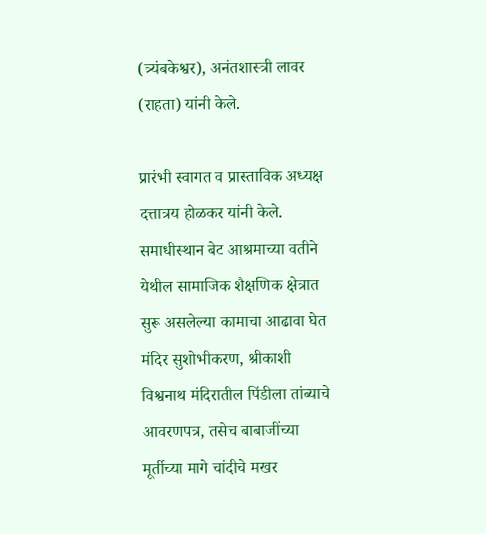(त्र्यंबकेश्वर), अनंतशास्त्री लावर (राहता) यांनी केले.

प्रारंभी स्वागत व प्रास्ताविक अध्यक्ष दत्तात्रय होळकर यांनी केले. समाधीस्थान बेट आश्रमाच्या वतीने येथील सामाजिक शैक्षणिक क्षेत्रात सुरू असलेल्या कामाचा आढावा घेत मंदिर सुशोभीकरण, श्रीकाशी विश्वनाथ मंदिरातील पिंडीला तांब्याचे आवरणपत्र, तसेच बाबाजींच्या मूर्तीच्या मागे चांदीचे मखर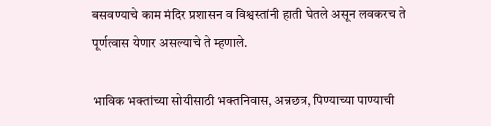बसवण्याचे काम मंदिर प्रशासन व विश्वस्तांनी हाती घेतले असून लवकरच ते पूर्णत्वास येणार असल्याचे ते म्हणाले.

भाविक भक्तांच्या सोयीसाठी भक्तनिवास, अन्नछत्र, पिण्याच्या पाण्याची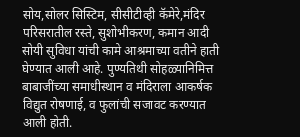सोय,सोलर सिस्टिम, सीसीटीव्ही कॅमेरे,मंदिर परिसरातील रस्ते, सुशोभीकरण, कमान आदी सोयी सुविधा यांची कामे आश्रमाच्या वतीने हाती घेण्यात आली आहे. पुण्यतिथी सोहळ्यानिमित्त बाबाजींच्या समाधीस्थान व मंदिराला आकर्षक विद्युत रोषणाई, व फुलांची सजावट करण्यात आली होती.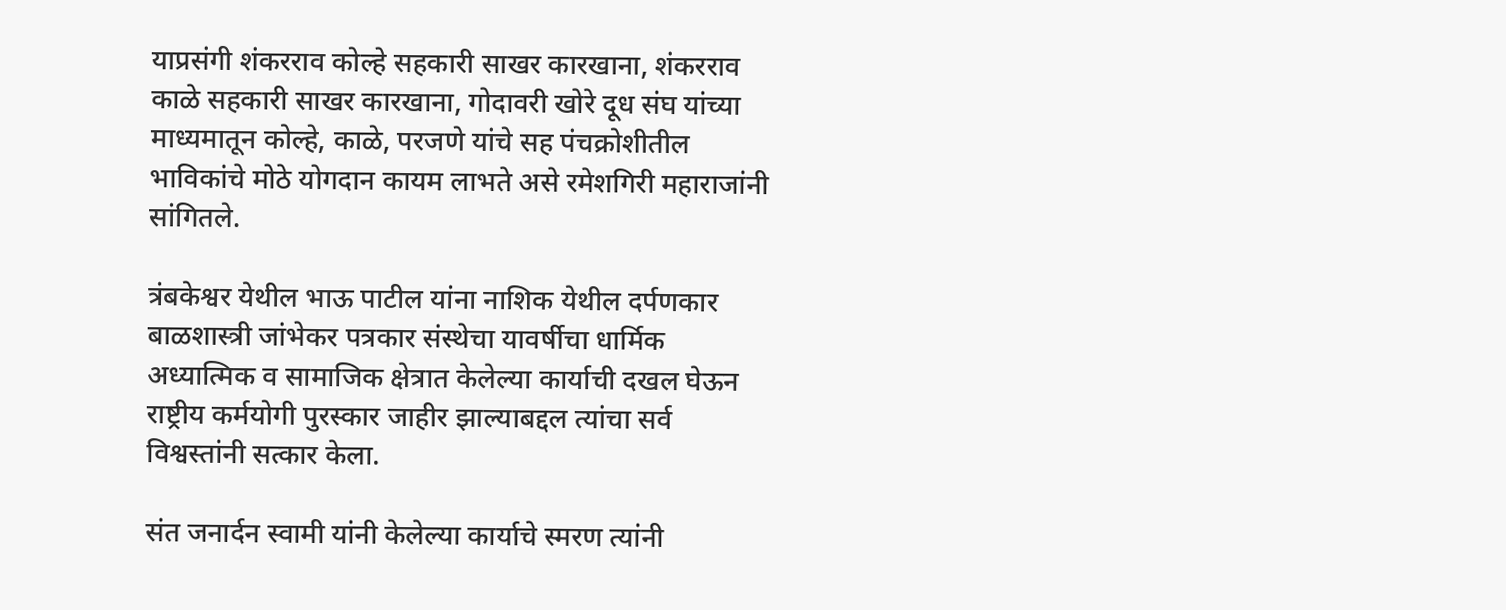याप्रसंगी शंकरराव कोल्हे सहकारी साखर कारखाना, शंकरराव काळे सहकारी साखर कारखाना, गोदावरी खोरे दूध संघ यांच्या माध्यमातून कोल्हे, काळे, परजणे यांचे सह पंचक्रोशीतील भाविकांचे मोठे योगदान कायम लाभते असे रमेशगिरी महाराजांनी सांगितले.

त्रंबकेश्वर येथील भाऊ पाटील यांना नाशिक येथील दर्पणकार बाळशास्त्री जांभेकर पत्रकार संस्थेचा यावर्षीचा धार्मिक अध्यात्मिक व सामाजिक क्षेत्रात केलेल्या कार्याची दखल घेऊन राष्ट्रीय कर्मयोगी पुरस्कार जाहीर झाल्याबद्दल त्यांचा सर्व विश्वस्तांनी सत्कार केला.

संत जनार्दन स्वामी यांनी केलेल्या कार्याचे स्मरण त्यांनी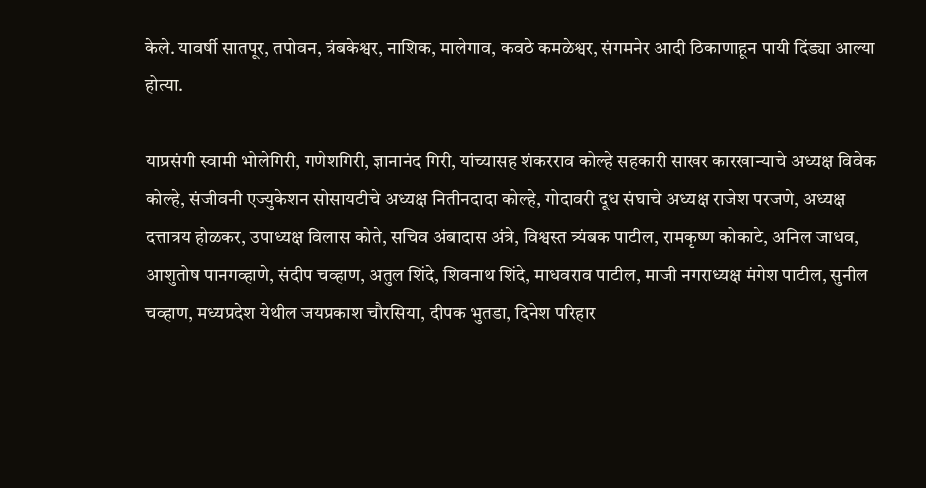केले. यावर्षी सातपूर, तपोवन, त्रंबकेश्वर, नाशिक, मालेगाव, कवठे कमळेश्वर, संगमनेर आदी ठिकाणाहून पायी दिंड्या आल्या होत्या.

याप्रसंगी स्वामी भोलेगिरी, गणेशगिरी, ज्ञानानंद गिरी, यांच्यासह शंकरराव कोल्हे सहकारी साखर कारखान्याचे अध्यक्ष विवेक कोल्हे, संजीवनी एज्युकेशन सोसायटीचे अध्यक्ष नितीनदादा कोल्हे, गोदावरी दूध संघाचे अध्यक्ष राजेश परजणे, अध्यक्ष दत्तात्रय होळकर, उपाध्यक्ष विलास कोते, सचिव अंबादास अंत्रे, विश्वस्त त्र्यंबक पाटील, रामकृष्ण कोकाटे, अनिल जाधव, आशुतोष पानगव्हाणे, संदीप चव्हाण, अतुल शिंदे, शिवनाथ शिंदे, माधवराव पाटील, माजी नगराध्यक्ष मंगेश पाटील, सुनील चव्हाण, मध्यप्रदेश येथील जयप्रकाश चौरसिया, दीपक भुतडा, दिनेश परिहार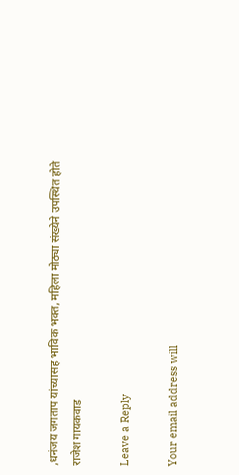,धनंजय जगताप यांच्यासह भाविक भक्त, महिला मोठ्या संख्येने उपस्थित होते
राजेश गायकवाड

Leave a Reply

Your email address will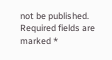not be published. Required fields are marked *